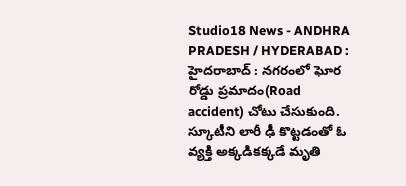Studio18 News - ANDHRA PRADESH / HYDERABAD : హైదరాబాద్ : నగరంలో ఘోర రోడ్డు ప్రమాదం(Road accident) చోటు చేసుకుంది. స్కూటీని లారీ ఢీ కొట్టడంతో ఓ వ్యక్తి అక్కడికక్కడే మృతి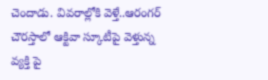చెందాడు. వివరాల్లోకి వెళ్తే..ఆరంగర్ చౌరస్తాలో ఆక్టివా స్కూటీపై వెళ్తున్న వ్యక్తి పై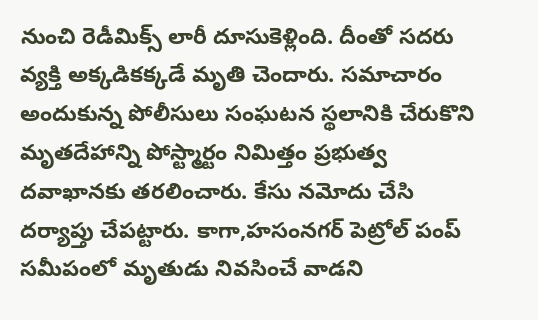నుంచి రెడీమిక్స్ లారీ దూసుకెళ్లింది. దీంతో సదరు వ్యక్తి అక్కడికక్కడే మృతి చెందారు. సమాచారం అందుకున్న పోలీసులు సంఘటన స్థలానికి చేరుకొని మృతదేహాన్ని పోస్ట్మార్టం నిమిత్తం ప్రభుత్వ దవాఖానకు తరలించారు. కేసు నమోదు చేసి దర్యాప్తు చేపట్టారు. కాగా,హసంనగర్ పెట్రోల్ పంప్ సమీపంలో మృతుడు నివసించే వాడని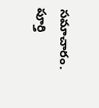సమాచారం. పూర్తి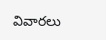వివారలు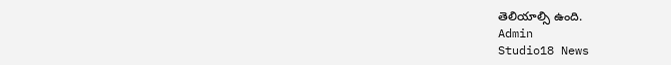తెలియాల్సి ఉంది.
Admin
Studio18 News